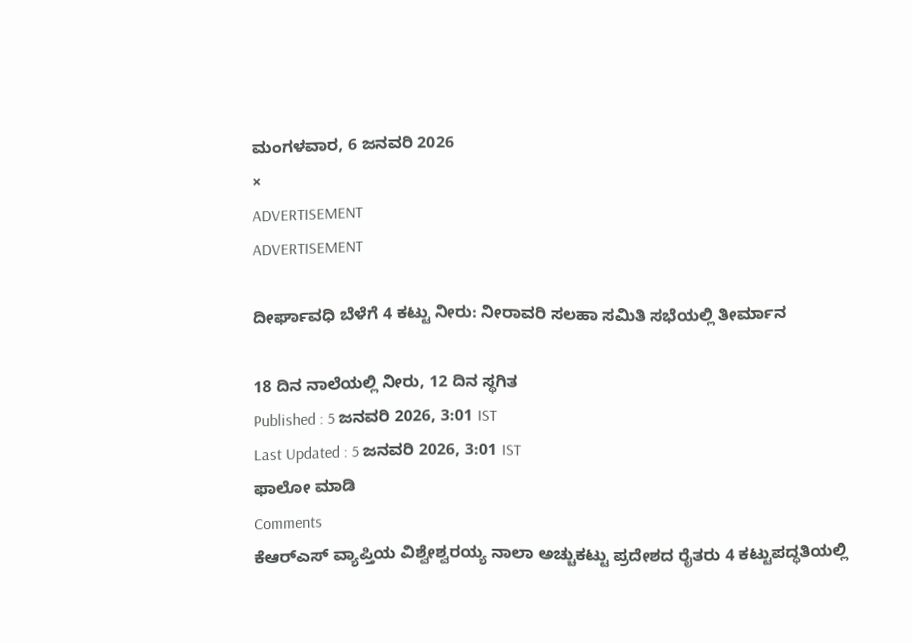ಮಂಗಳವಾರ, 6 ಜನವರಿ 2026
×
ADVERTISEMENT
ADVERTISEMENT

ದೀರ್ಘಾವಧಿ ಬೆಳೆಗೆ 4 ಕಟ್ಟು ನೀರು: ನೀರಾವರಿ ಸಲಹಾ ಸಮಿತಿ ಸಭೆಯಲ್ಲಿ ತೀರ್ಮಾನ

18 ದಿನ ನಾಲೆಯಲ್ಲಿ ನೀರು, 12 ದಿನ ಸ್ಥಗಿತ
Published : 5 ಜನವರಿ 2026, 3:01 IST
Last Updated : 5 ಜನವರಿ 2026, 3:01 IST
ಫಾಲೋ ಮಾಡಿ
Comments
ಕೆಆರ್‌ಎಸ್‌ ವ್ಯಾಪ್ತಿಯ ವಿಶ್ವೇಶ್ವರಯ್ಯ ನಾಲಾ ಅಚ್ಚುಕಟ್ಟು ಪ್ರದೇಶದ ರೈತರು 4 ಕಟ್ಟುಪದ್ಧತಿಯಲ್ಲಿ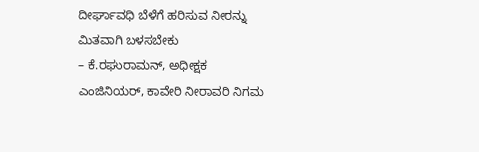ದೀರ್ಘಾವಧಿ ಬೆಳೆಗೆ ಹರಿಸುವ ನೀರನ್ನು ಮಿತವಾಗಿ ಬಳಸಬೇಕು
– ಕೆ.ರಘುರಾಮನ್‌, ಅಧೀಕ್ಷಕ ಎಂಜಿನಿಯರ್‌, ಕಾವೇರಿ ನೀರಾವರಿ ನಿಗಮ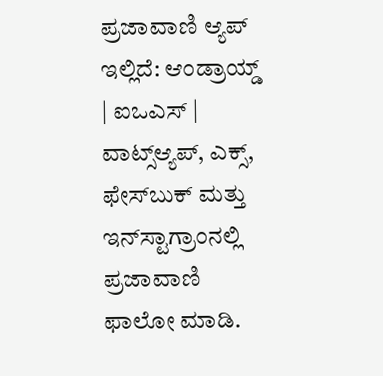ಪ್ರಜಾವಾಣಿ ಆ್ಯಪ್ ಇಲ್ಲಿದೆ: ಆಂಡ್ರಾಯ್ಡ್ | ಐಒಎಸ್ | ವಾಟ್ಸ್ಆ್ಯಪ್, ಎಕ್ಸ್, ಫೇಸ್‌ಬುಕ್ ಮತ್ತು ಇನ್‌ಸ್ಟಾಗ್ರಾಂನಲ್ಲಿ ಪ್ರಜಾವಾಣಿ ಫಾಲೋ ಮಾಡಿ.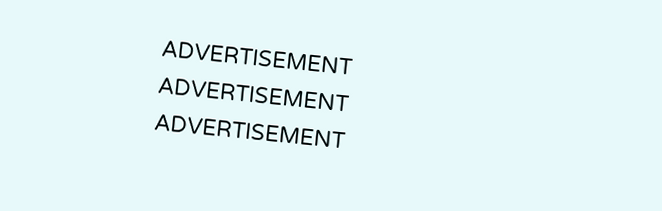ADVERTISEMENT
ADVERTISEMENT
ADVERTISEMENT